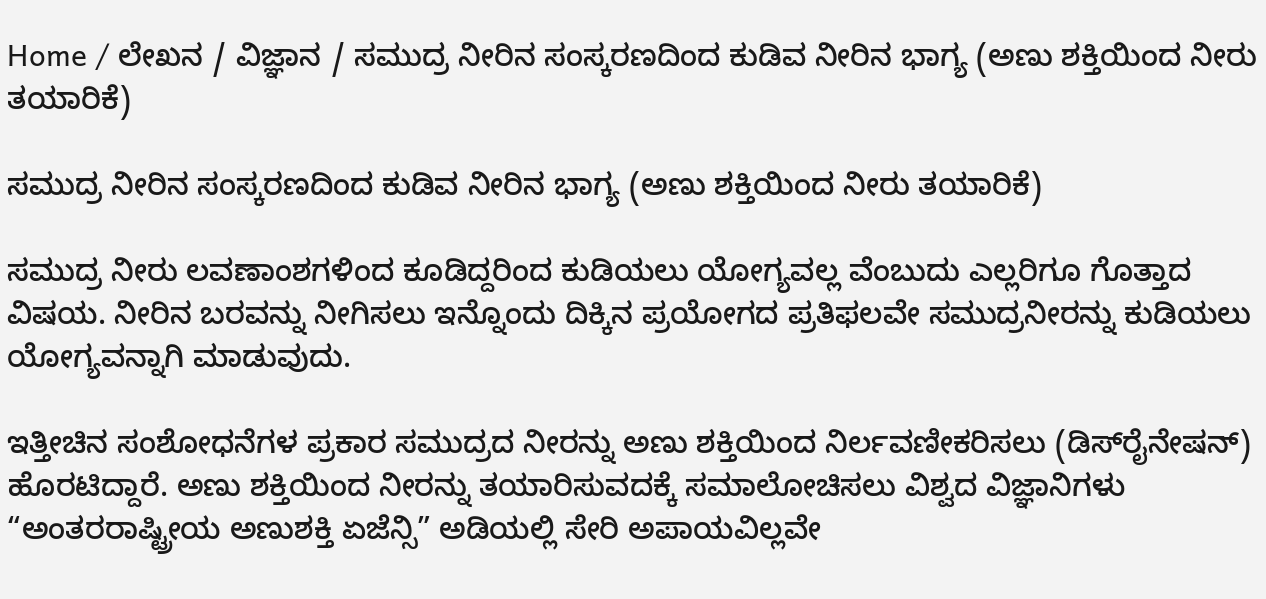Home / ಲೇಖನ / ವಿಜ್ಞಾನ / ಸಮುದ್ರ ನೀರಿನ ಸಂಸ್ಕರಣದಿಂದ ಕುಡಿವ ನೀರಿನ ಭಾಗ್ಯ (ಅಣು ಶಕ್ತಿಯಿಂದ ನೀರು ತಯಾರಿಕೆ)

ಸಮುದ್ರ ನೀರಿನ ಸಂಸ್ಕರಣದಿಂದ ಕುಡಿವ ನೀರಿನ ಭಾಗ್ಯ (ಅಣು ಶಕ್ತಿಯಿಂದ ನೀರು ತಯಾರಿಕೆ)

ಸಮುದ್ರ ನೀರು ಲವಣಾಂಶಗಳಿಂದ ಕೂಡಿದ್ದರಿಂದ ಕುಡಿಯಲು ಯೋಗ್ಯವಲ್ಲ ವೆಂಬುದು ಎಲ್ಲರಿಗೂ ಗೊತ್ತಾದ ವಿಷಯ. ನೀರಿನ ಬರವನ್ನು ನೀಗಿಸಲು ಇನ್ನೊಂದು ದಿಕ್ಕಿನ ಪ್ರಯೋಗದ ಪ್ರತಿಫಲವೇ ಸಮುದ್ರನೀರನ್ನು ಕುಡಿಯಲು ಯೋಗ್ಯವನ್ನಾಗಿ ಮಾಡುವುದು.

ಇತ್ತೀಚಿನ ಸಂಶೋಧನೆಗಳ ಪ್ರಕಾರ ಸಮುದ್ರದ ನೀರನ್ನು ಅಣು ಶಕ್ತಿಯಿಂದ ನಿರ್ಲವಣೀಕರಿಸಲು (ಡಿಸ್‌ರೈನೇಷನ್) ಹೊರಟಿದ್ದಾರೆ. ಅಣು ಶಕ್ತಿಯಿಂದ ನೀರನ್ನು ತಯಾರಿಸುವದಕ್ಕೆ ಸಮಾಲೋಚಿಸಲು ವಿಶ್ವದ ವಿಜ್ಞಾನಿಗಳು “ಅಂತರರಾಷ್ಟ್ರೀಯ ಅಣುಶಕ್ತಿ ಏಜೆನ್ಸಿ” ಅಡಿಯಲ್ಲಿ ಸೇರಿ ಅಪಾಯವಿಲ್ಲವೇ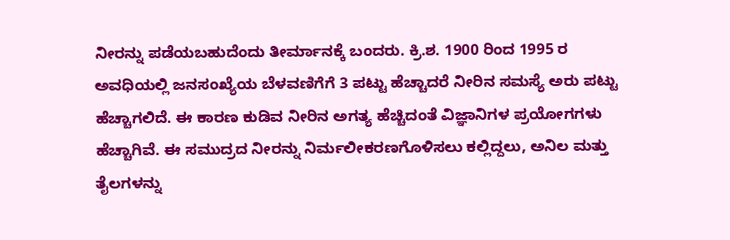ನೀರನ್ನು ಪಡೆಯಬಹುದೆಂದು ತೀರ್ಮಾನಕ್ಕೆ ಬಂದರು. ಕ್ರಿ.ಶ. 1900 ರಿಂದ 1995 ರ ಅವಧಿಯಲ್ಲಿ ಜನಸಂಖ್ಯೆಯ ಬೆಳವಣಿಗೆಗೆ 3 ಪಟ್ಟು ಹೆಚ್ಚಾದರೆ ನೀರಿನ ಸಮಸ್ಯೆ ಅರು ಪಟ್ಟು ಹೆಚ್ಚಾಗಲಿದೆ. ಈ ಕಾರಣ ಕುಡಿವ ನೀರಿನ ಅಗತ್ಯ ಹೆಚ್ಚಿದಂತೆ ವಿಜ್ಞಾನಿಗಳ ಪ್ರಯೋಗಗಳು ಹೆಚ್ಚಾಗಿವೆ. ಈ ಸಮುದ್ರದ ನೀರನ್ನು ನಿರ್ಮಲೀಕರಣಗೊಳಿಸಲು ಕಲ್ಲಿದ್ದಲು, ಅನಿಲ ಮತ್ತು ತೈಲಗಳನ್ನು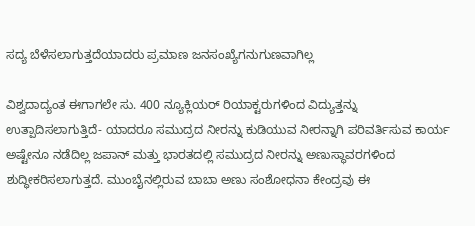ಸದ್ಯ ಬೆಳೆಸಲಾಗುತ್ತದೆಯಾದರು ಪ್ರಮಾಣ ಜನಸಂಖ್ಯೆಗನುಗುಣವಾಗಿಲ್ಲ

ವಿಶ್ವದಾದ್ಯಂತ ಈಗಾಗಲೇ ಸು. 400 ನ್ಯೂಕ್ಲಿಯರ್ ರಿಯಾಕ್ಟರುಗಳಿಂದ ವಿದ್ಯುತ್ತನ್ನು ಉತ್ಪಾದಿಸಲಾಗುತ್ತಿದೆ- ಯಾದರೂ ಸಮುದ್ರದ ನೀರನ್ನು ಕುಡಿಯುವ ನೀರನ್ನಾಗಿ ಪರಿವರ್ತಿಸುವ ಕಾರ್ಯ ಅಷ್ಟೇನೂ ನಡೆದಿಲ್ಲ ಜಪಾನ್ ಮತ್ತು ಭಾರತದಲ್ಲಿ ಸಮುದ್ರದ ನೀರನ್ನು ಅಣುಸ್ಥಾವರಗಳಿಂದ ಶುದ್ಧೀಕರಿಸಲಾಗುತ್ತದೆ. ಮುಂಬೈನಲ್ಲಿರುವ ಬಾಬಾ ಅಣು ಸಂಶೋಧನಾ ಕೇಂದ್ರವು ಈ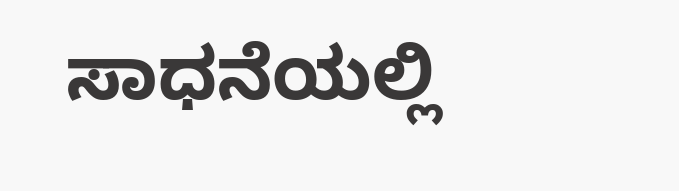ಸಾಧನೆಯಲ್ಲಿ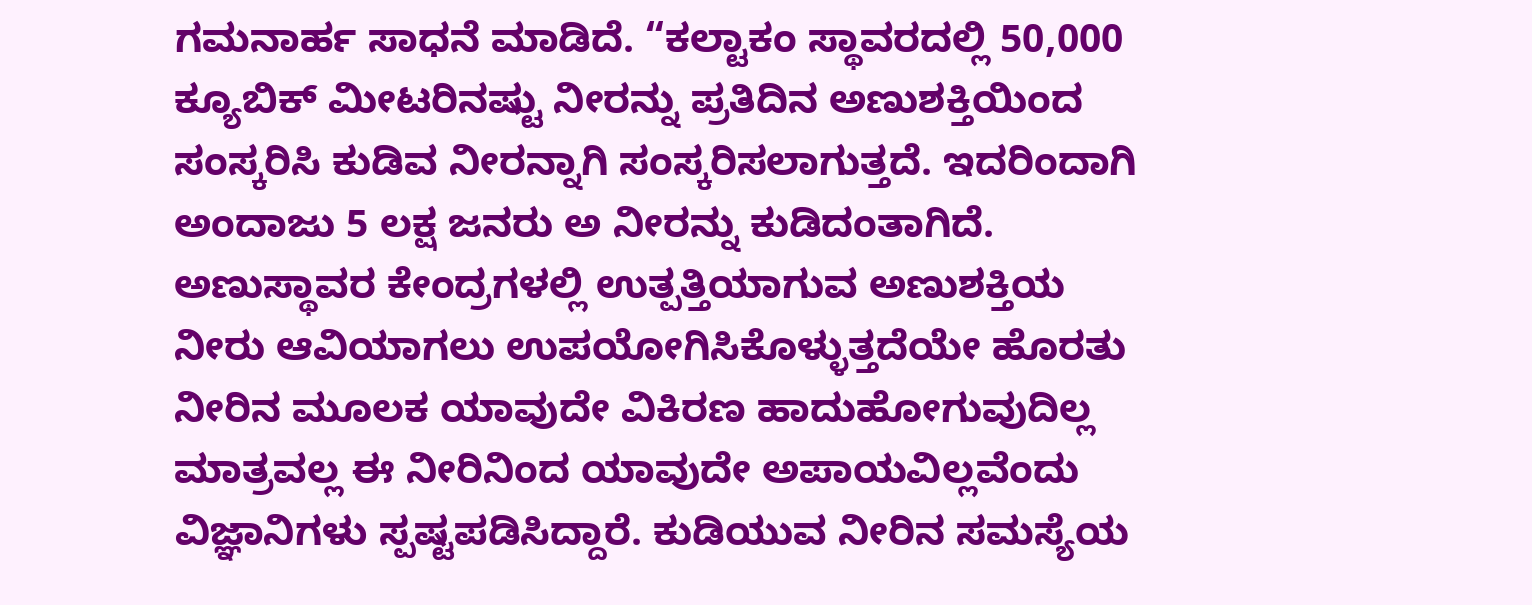ಗಮನಾರ್ಹ ಸಾಧನೆ ಮಾಡಿದೆ. “ಕಲ್ಟಾಕಂ ಸ್ಥಾವರದಲ್ಲಿ 50,000 ಕ್ಯೂಬಿಕ್ ಮೀಟರಿನಷ್ಟು ನೀರನ್ನು ಪ್ರತಿದಿನ ಅಣುಶಕ್ತಿಯಿಂದ ಸಂಸ್ಕರಿಸಿ ಕುಡಿವ ನೀರನ್ನಾಗಿ ಸಂಸ್ಕರಿಸಲಾಗುತ್ತದೆ. ಇದರಿಂದಾಗಿ ಅಂದಾಜು 5 ಲಕ್ಷ ಜನರು ಅ ನೀರನ್ನು ಕುಡಿದಂತಾಗಿದೆ. ಅಣುಸ್ಥಾವರ ಕೇಂದ್ರಗಳಲ್ಲಿ ಉತ್ಪತ್ತಿಯಾಗುವ ಅಣುಶಕ್ತಿಯ ನೀರು ಆವಿಯಾಗಲು ಉಪಯೋಗಿಸಿಕೊಳ್ಳುತ್ತದೆಯೇ ಹೊರತು ನೀರಿನ ಮೂಲಕ ಯಾವುದೇ ವಿಕಿರಣ ಹಾದುಹೋಗುವುದಿಲ್ಲ ಮಾತ್ರವಲ್ಲ ಈ ನೀರಿನಿಂದ ಯಾವುದೇ ಅಪಾಯವಿಲ್ಲವೆಂದು ವಿಜ್ಞಾನಿಗಳು ಸ್ಪಷ್ಟಪಡಿಸಿದ್ದಾರೆ. ಕುಡಿಯುವ ನೀರಿನ ಸಮಸ್ಯೆಯ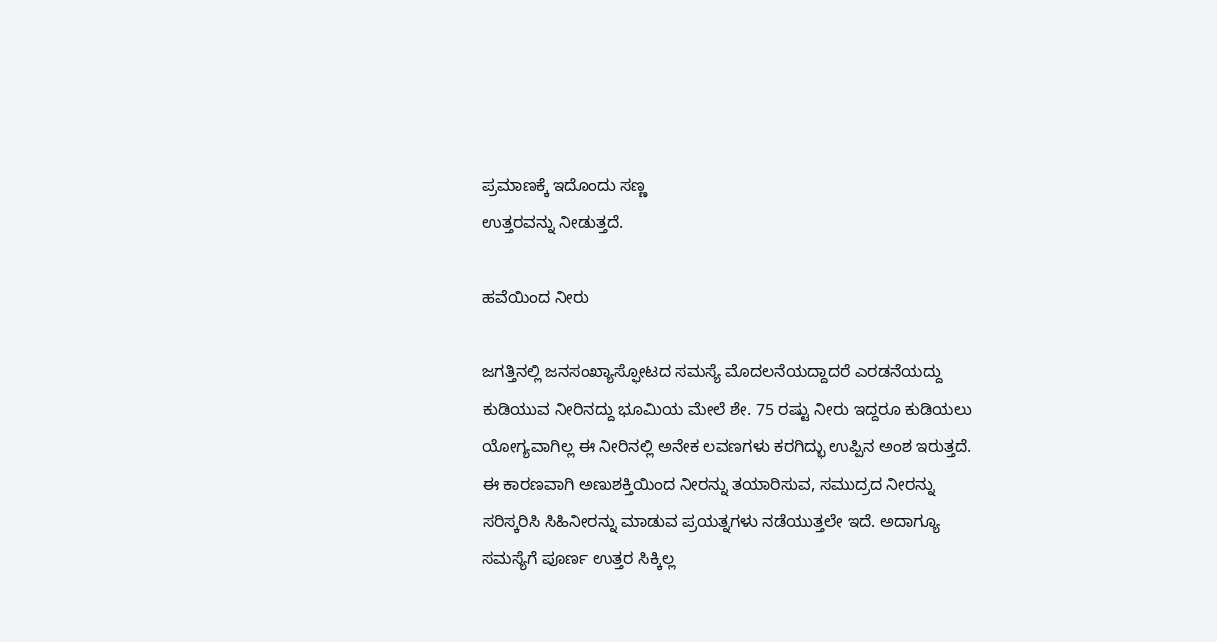ಪ್ರಮಾಣಕ್ಕೆ ಇದೊಂದು ಸಣ್ಣ
ಉತ್ತರವನ್ನು ನೀಡುತ್ತದೆ.

ಹವೆಯಿಂದ ನೀರು

ಜಗತ್ತಿನಲ್ಲಿ ಜನಸಂಖ್ಯಾಸ್ಫೋಟದ ಸಮಸ್ಯೆ ಮೊದಲನೆಯದ್ದಾದರೆ ಎರಡನೆಯದ್ದು ಕುಡಿಯುವ ನೀರಿನದ್ದು ಭೂಮಿಯ ಮೇಲೆ ಶೇ. 75 ರಷ್ಟು ನೀರು ಇದ್ದರೂ ಕುಡಿಯಲು ಯೋಗ್ಯವಾಗಿಲ್ಲ ಈ ನೀರಿನಲ್ಲಿ ಅನೇಕ ಲವಣಗಳು ಕರಗಿದ್ಭು ಉಪ್ಪಿನ ಅಂಶ ಇರುತ್ತದೆ. ಈ ಕಾರಣವಾಗಿ ಅಣುಶಕ್ತಿಯಿಂದ ನೀರನ್ನು ತಯಾರಿಸುವ, ಸಮುದ್ರದ ನೀರನ್ನು ಸರಿಸ್ಕರಿಸಿ ಸಿಹಿನೀರನ್ನು ಮಾಡುವ ಪ್ರಯತ್ನಗಳು ನಡೆಯುತ್ತಲೇ ಇದೆ. ಅದಾಗ್ಯೂ ಸಮಸ್ಯೆಗೆ ಪೂರ್ಣ ಉತ್ತರ ಸಿಕ್ಕಿಲ್ಲ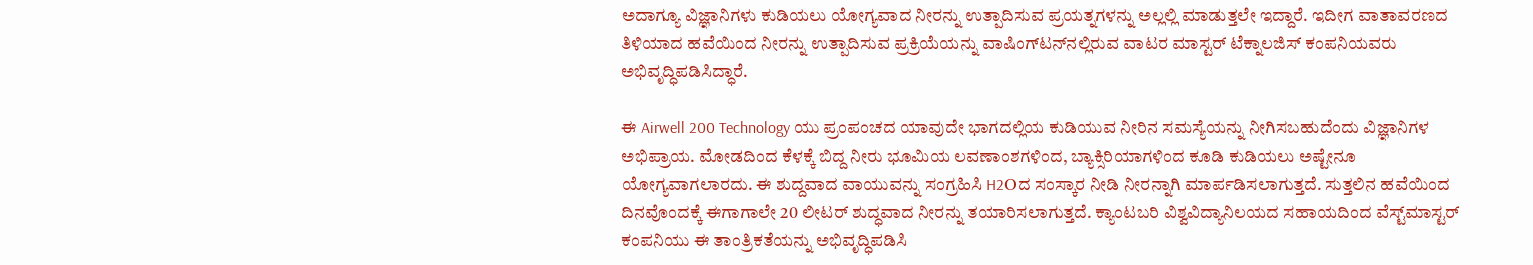ಅದಾಗ್ಯೂ ವಿಜ್ಞಾನಿಗಳು ಕುಡಿಯಲು ಯೋಗ್ಯವಾದ ನೀರನ್ನು ಉತ್ಪಾದಿಸುವ ಪ್ರಯತ್ನಗಳನ್ನು ಅಲ್ಲಲ್ಲಿ ಮಾಡುತ್ತಲೇ ಇದ್ದಾರೆ. ಇದೀಗ ವಾತಾವರಣದ ತಿಳಿಯಾದ ಹವೆಯಿಂದ ನೀರನ್ನು ಉತ್ಪಾದಿಸುವ ಪ್ರಕ್ರಿಯೆಯನ್ನು ವಾಷಿಂಗ್‌ಟನ್‌ನಲ್ಲಿರುವ ವಾಟರ ಮಾಸ್ಟರ್ ಟೆಕ್ನಾಲಜಿಸ್ ಕಂಪನಿಯವರು ಅಭಿವೃದ್ಧಿಪಡಿಸಿದ್ಧಾರೆ.

ಈ Airwell 200 Technology ಯು ಪ್ರಂಪಂಚದ ಯಾವುದೇ ಭಾಗದಲ್ಲಿಯ ಕುಡಿಯುವ ನೀರಿನ ಸಮಸ್ಯೆಯನ್ನು ನೀಗಿಸಬಹುದೆಂದು ವಿಜ್ಞಾನಿಗಳ ಅಭಿಪ್ರಾಯ. ಮೋಡದಿಂದ ಕೆಳಕ್ಕೆ ಬಿದ್ದ ನೀರು ಭೂಮಿಯ ಲವಣಾಂಶಗಳಿಂದ, ಬ್ಯಾಕ್ಸಿರಿಯಾಗಳಿಂದ ಕೂಡಿ ಕುಡಿಯಲು ಅಷ್ಟೇನೂ ಯೋಗ್ಯವಾಗಲಾರದು. ಈ ಶುದ್ದವಾದ ವಾಯುವನ್ನು ಸಂಗ್ರಹಿಸಿ H2Oದ ಸಂಸ್ಕಾರ ನೀಡಿ ನೀರನ್ನಾಗಿ ಮಾರ್ಪಡಿಸಲಾಗುತ್ತದೆ. ಸುತ್ತಲಿನ ಹವೆಯಿಂದ ದಿನವೊಂದಕ್ಕೆ ಈಗಾಗಾಲೇ 20 ಲೀಟರ್ ಶುದ್ಧವಾದ ನೀರನ್ನು ತಯಾರಿಸಲಾಗುತ್ತದೆ. ಕ್ಯಾಂಟಬರಿ ವಿಶ್ವವಿದ್ಯಾನಿಲಯದ ಸಹಾಯದಿಂದ ವೆಸ್ಟ್‌ಮಾಸ್ಟರ್ ಕಂಪನಿಯು ಈ ತಾಂತ್ರಿಕತೆಯನ್ನು ಅಭಿವೃದ್ಧಿಪಡಿಸಿ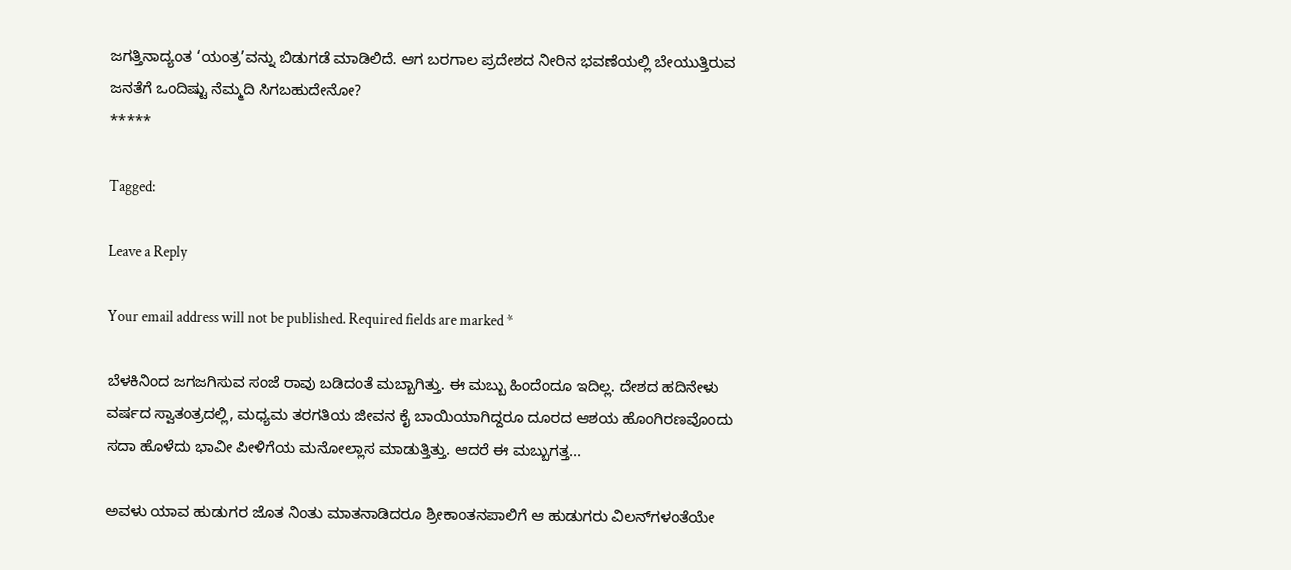ಜಗತ್ತಿನಾದ್ಯಂತ ‘ಯಂತ್ರ’ವನ್ನು ಬಿಡುಗಡೆ ಮಾಡಿಲಿದೆ. ಆಗ ಬರಗಾಲ ಪ್ರದೇಶದ ನೀರಿನ ಭವಣೆಯಲ್ಲಿ ಬೇಯುತ್ತಿರುವ ಜನತೆಗೆ ಒಂದಿಷ್ಟು ನೆಮ್ಮದಿ ಸಿಗಬಹುದೇನೋ?
*****

Tagged:

Leave a Reply

Your email address will not be published. Required fields are marked *

ಬೆಳಕಿನಿಂದ ಜಗಜಗಿಸುವ ಸಂಜೆ ರಾವು ಬಡಿದಂತೆ ಮಬ್ಬಾಗಿತ್ತು. ಈ ಮಬ್ಬು ಹಿಂದೆಂದೂ ಇದಿಲ್ಲ. ದೇಶದ ಹದಿನೇಳು ವರ್ಷದ ಸ್ವಾತಂತ್ರದಲ್ಲಿ, ಮಧ್ಯಮ ತರಗತಿಯ ಜೀವನ ಕೈ ಬಾಯಿಯಾಗಿದ್ದರೂ ದೂರದ ಆಶಯ ಹೊಂಗಿರಣವೊಂದು ಸದಾ ಹೊಳೆದು ಭಾವೀ ಪೀಳಿಗೆಯ ಮನೋಲ್ಲಾಸ ಮಾಡುತ್ತಿತ್ತು. ಆದರೆ ಈ ಮಬ್ಬುಗತ್ತ...

ಅವಳು ಯಾವ ಹುಡುಗರ ಜೊತ ನಿಂತು ಮಾತನಾಡಿದರೂ ಶ್ರೀಕಾಂತನಪಾಲಿಗೆ ಆ ಹುಡುಗರು ವಿಲನ್‌ಗಳಂತೆಯೇ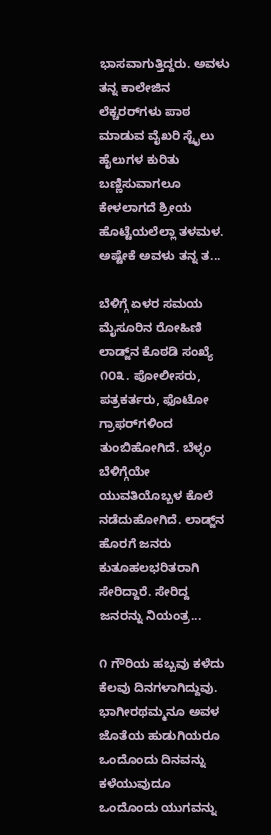ಭಾಸವಾಗುತ್ತಿದ್ದರು. ಅವಳು ತನ್ನ ಕಾಲೇಜಿನ ಲೆಕ್ಚರರ್‌ಗಳು ಪಾಠ ಮಾಡುವ ವೈಖರಿ ಸ್ಟೈಲು ಹೈಲುಗಳ ಕುರಿತು ಬಣ್ಣಿಸುವಾಗಲೂ ಕೇಳಲಾಗದೆ ಶ್ರೀಯ ಹೊಟ್ಟೆಯಲೆಲ್ಲಾ ತಳಮಳ. ಅಷ್ಟೇಕೆ ಅವಳು ತನ್ನ ತ...

ಬೆಳಿಗ್ಗೆ ಏಳರ ಸಮಯ ಮೈಸೂರಿನ ರೋಹಿಣಿ ಲಾಡ್ಜ್‌ನ ಕೊಠಡಿ ಸಂಖ್ಯೆ ೧೦೩. ಪೋಲೀಸರು, ಪತ್ರಕರ್ತರು, ಫೊಟೋ ಗ್ರಾಫರ್‌ಗಳಿಂದ ತುಂಬಿಹೋಗಿದೆ. ಬೆಳ್ಳಂ ಬೆಳಿಗ್ಗೆಯೇ ಯುವತಿಯೊಬ್ಬಳ ಕೊಲೆ ನಡೆದುಹೋಗಿದೆ. ಲಾಡ್ಜ್‌ನ ಹೊರಗೆ ಜನರು ಕುತೂಹಲಭರಿತರಾಗಿ ಸೇರಿದ್ದಾರೆ. ಸೇರಿದ್ದ ಜನರನ್ನು ನಿಯಂತ್ರ...

೧ ಗೌರಿಯ ಹಬ್ಬವು ಕಳೆದು ಕೆಲವು ದಿನಗಳಾಗಿದ್ದುವು. ಭಾಗೀರಥಮ್ಮನೂ ಅವಳ ಜೊತೆಯ ಹುಡುಗಿಯರೂ ಒಂದೊಂದು ದಿನವನ್ನು ಕಳೆಯುವುದೂ ಒಂದೊಂದು ಯುಗವನ್ನು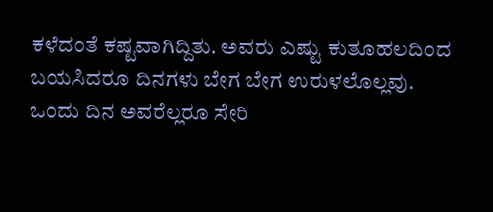ಕಳೆದಂತೆ ಕಷ್ಟವಾಗಿದ್ದಿತು. ಅವರು ಎಷ್ಟು ಕುತೂಹಲದಿಂದ ಬಯಸಿದರೂ ದಿನಗಳು ಬೇಗ ಬೇಗ ಉರುಳಲೊಲ್ಲವು. ಒಂದು ದಿನ ಅವರೆಲ್ಲರೂ ಸೇರಿ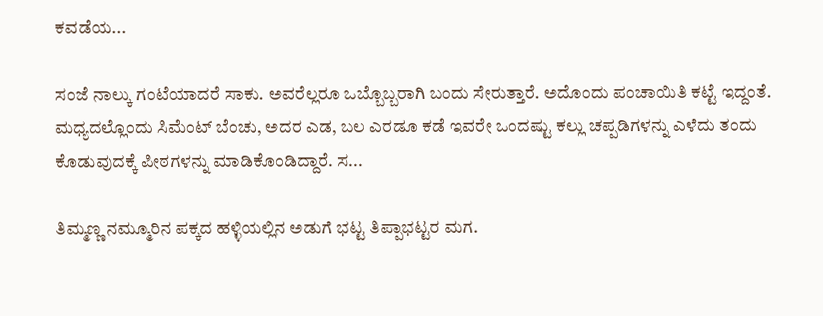ಕವಡೆಯ...

ಸಂಜೆ ನಾಲ್ಕು ಗಂಟೆಯಾದರೆ ಸಾಕು. ಅವರೆಲ್ಲರೂ ಒಬ್ಬೊಬ್ಬರಾಗಿ ಬಂದು ಸೇರುತ್ತಾರೆ. ಅದೊಂದು ಪಂಚಾಯಿತಿ ಕಟ್ಟೆ ಇದ್ದಂತೆ. ಮಧ್ಯದಲ್ಲೊಂದು ಸಿಮೆಂಟ್ ಬೆಂಚು, ಅದರ ಎಡ, ಬಲ ಎರಡೂ ಕಡೆ ಇವರೇ ಒಂದಷ್ಟು ಕಲ್ಲು ಚಪ್ಪಡಿಗಳನ್ನು ಎಳೆದು ತಂದು ಕೊಡುವುದಕ್ಕೆ ಪೀಠಗಳನ್ನು ಮಾಡಿಕೊಂಡಿದ್ದಾರೆ. ಸ...

ತಿಮ್ಮಣ್ಣ ನಮ್ಮೂರಿನ ಪಕ್ಕದ ಹಳ್ಳಿಯಲ್ಲಿನ ಅಡುಗೆ ಭಟ್ಟ ತಿಪ್ಪಾಭಟ್ಟರ ಮಗ.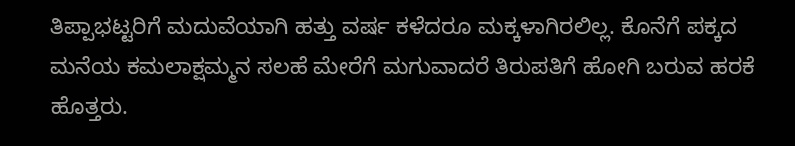ತಿಪ್ಪಾಭಟ್ಟರಿಗೆ ಮದುವೆಯಾಗಿ ಹತ್ತು ವರ್ಷ ಕಳೆದರೂ ಮಕ್ಕಳಾಗಿರಲಿಲ್ಲ. ಕೊನೆಗೆ ಪಕ್ಕದ ಮನೆಯ ಕಮಲಾಕ್ಷಮ್ಮನ ಸಲಹೆ ಮೇರೆಗೆ ಮಗುವಾದರೆ ತಿರುಪತಿಗೆ ಹೋಗಿ ಬರುವ ಹರಕೆ ಹೊತ್ತರು.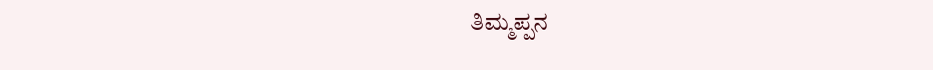ತಿಮ್ಮಪ್ಪನ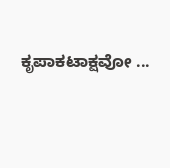ಕೃಪಾಕಟಾಕ್ಷವೋ ...